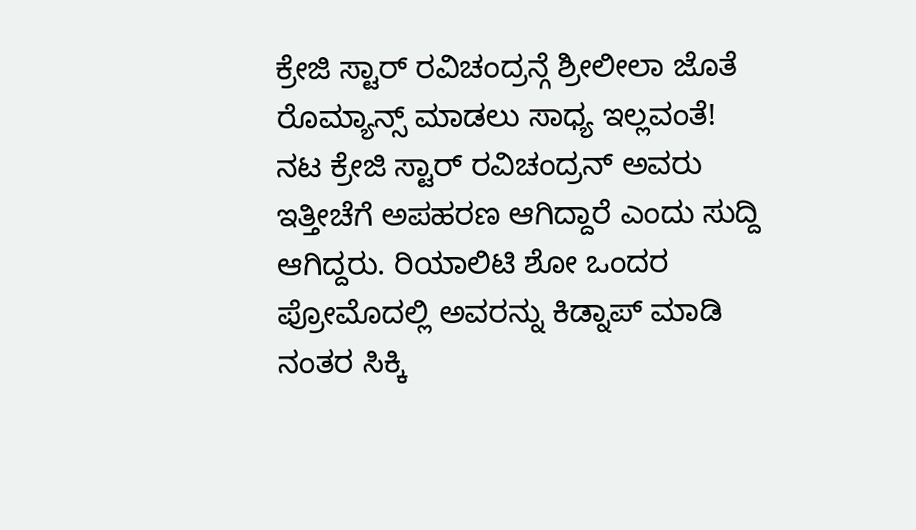ಕ್ರೇಜಿ ಸ್ಟಾರ್ ರವಿಚಂದ್ರನ್ಗೆ ಶ್ರೀಲೀಲಾ ಜೊತೆ ರೊಮ್ಯಾನ್ಸ್ ಮಾಡಲು ಸಾಧ್ಯ ಇಲ್ಲವಂತೆ!
ನಟ ಕ್ರೇಜಿ ಸ್ಟಾರ್ ರವಿಚಂದ್ರನ್ ಅವರು ಇತ್ತೀಚೆಗೆ ಅಪಹರಣ ಆಗಿದ್ದಾರೆ ಎಂದು ಸುದ್ದಿ ಆಗಿದ್ದರು. ರಿಯಾಲಿಟಿ ಶೋ ಒಂದರ ಪ್ರೋಮೊದಲ್ಲಿ ಅವರನ್ನು ಕಿಡ್ನಾಪ್ ಮಾಡಿ ನಂತರ ಸಿಕ್ಕಿ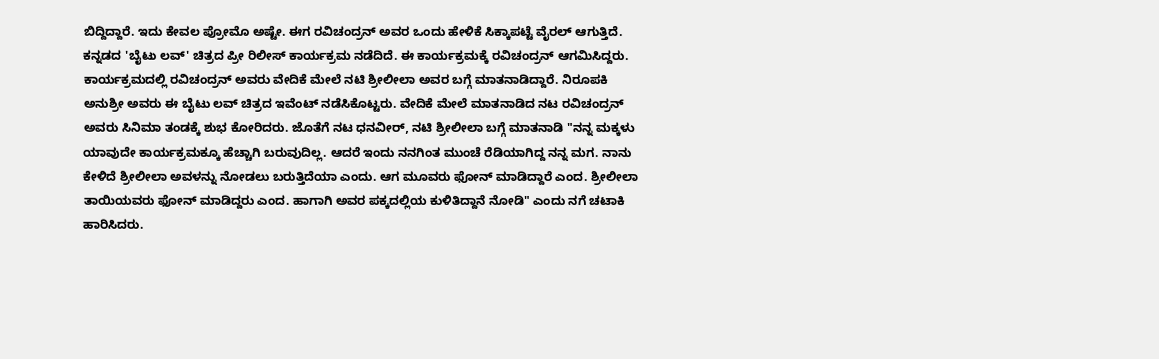ಬಿದ್ದಿದ್ದಾರೆ. ಇದು ಕೇವಲ ಪ್ರೋಮೊ ಅಷ್ಟೇ. ಈಗ ರವಿಚಂದ್ರನ್ ಅವರ ಒಂದು ಹೇಳಿಕೆ ಸಿಕ್ಕಾಪಟ್ಟೆ ವೈರಲ್ ಆಗುತ್ತಿದೆ.
ಕನ್ನಡದ 'ಬೈಟು ಲವ್' ಚಿತ್ರದ ಪ್ರೀ ರಿಲೀಸ್ ಕಾರ್ಯಕ್ರಮ ನಡೆದಿದೆ. ಈ ಕಾರ್ಯಕ್ರಮಕ್ಕೆ ರವಿಚಂದ್ರನ್ ಆಗಮಿಸಿದ್ದರು. ಕಾರ್ಯಕ್ರಮದಲ್ಲಿ ರವಿಚಂದ್ರನ್ ಅವರು ವೇದಿಕೆ ಮೇಲೆ ನಟಿ ಶ್ರೀಲೀಲಾ ಅವರ ಬಗ್ಗೆ ಮಾತನಾಡಿದ್ದಾರೆ. ನಿರೂಪಕಿ ಅನುಶ್ರೀ ಅವರು ಈ ಬೈಟು ಲವ್ ಚಿತ್ರದ ಇವೆಂಟ್ ನಡೆಸಿಕೊಟ್ಟರು. ವೇದಿಕೆ ಮೇಲೆ ಮಾತನಾಡಿದ ನಟ ರವಿಚಂದ್ರನ್ ಅವರು ಸಿನಿಮಾ ತಂಡಕ್ಕೆ ಶುಭ ಕೋರಿದರು. ಜೊತೆಗೆ ನಟ ಧನವೀರ್, ನಟಿ ಶ್ರೀಲೀಲಾ ಬಗ್ಗೆ ಮಾತನಾಡಿ "ನನ್ನ ಮಕ್ಕಳು ಯಾವುದೇ ಕಾರ್ಯಕ್ರಮಕ್ಕೂ ಹೆಚ್ಚಾಗಿ ಬರುವುದಿಲ್ಲ. ಆದರೆ ಇಂದು ನನಗಿಂತ ಮುಂಚೆ ರೆಡಿಯಾಗಿದ್ದ ನನ್ನ ಮಗ. ನಾನು ಕೇಳಿದೆ ಶ್ರೀಲೀಲಾ ಅವಳನ್ನು ನೋಡಲು ಬರುತ್ತಿದೆಯಾ ಎಂದು. ಆಗ ಮೂವರು ಫೋನ್ ಮಾಡಿದ್ದಾರೆ ಎಂದ. ಶ್ರೀಲೀಲಾ ತಾಯಿಯವರು ಫೋನ್ ಮಾಡಿದ್ದರು ಎಂದ. ಹಾಗಾಗಿ ಅವರ ಪಕ್ಕದಲ್ಲಿಯ ಕುಳಿತಿದ್ದಾನೆ ನೋಡಿ" ಎಂದು ನಗೆ ಚಟಾಕಿ ಹಾರಿಸಿದರು.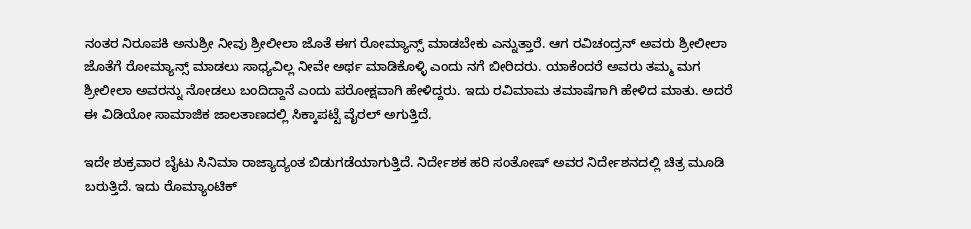ನಂತರ ನಿರೂಪಕಿ ಅನುಶ್ರೀ ನೀವು ಶ್ರೀಲೀಲಾ ಜೊತೆ ಈಗ ರೋಮ್ಯಾನ್ಸ್ ಮಾಡಬೇಕು ಎನ್ನುತ್ತಾರೆ. ಆಗ ರವಿಚಂದ್ರನ್ ಅವರು ಶ್ರೀಲೀಲಾ ಜೊತೆಗೆ ರೋಮ್ಯಾನ್ಸ್ ಮಾಡಲು ಸಾಧ್ಯವಿಲ್ಲ ನೀವೇ ಅರ್ಥ ಮಾಡಿಕೊಳ್ಳಿ ಎಂದು ನಗೆ ಬೀರಿದರು. ಯಾಕೆಂದರೆ ಅವರು ತಮ್ಮ ಮಗ ಶ್ರೀಲೀಲಾ ಅವರನ್ನು ನೋಡಲು ಬಂದಿದ್ದಾನೆ ಎಂದು ಪರೋಕ್ಷವಾಗಿ ಹೇಳಿದ್ದರು. ಇದು ರವಿಮಾಮ ತಮಾಷೆಗಾಗಿ ಹೇಳಿದ ಮಾತು. ಅದರೆ ಈ ವಿಡಿಯೋ ಸಾಮಾಜಿಕ ಜಾಲತಾಣದಲ್ಲಿ ಸಿಕ್ಕಾಪಟ್ಟೆ ವೈರಲ್ ಅಗುತ್ತಿದೆ.

ಇದೇ ಶುಕ್ರವಾರ ಬೈಟು ಸಿನಿಮಾ ರಾಜ್ಯಾದ್ಯಂತ ಬಿಡುಗಡೆಯಾಗುತ್ತಿದೆ. ನಿರ್ದೇಶಕ ಹರಿ ಸಂತೋಷ್ ಅವರ ನಿರ್ದೇಶನದಲ್ಲಿ ಚಿತ್ರ ಮೂಡಿ ಬರುತ್ತಿದೆ. ಇದು ರೊಮ್ಯಾಂಟಿಕ್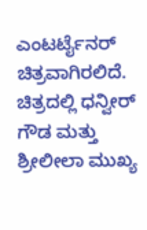ಎಂಟರ್ಟೈನರ್ ಚಿತ್ರವಾಗಿರಲಿದೆ. ಚಿತ್ರದಲ್ಲಿ ಧನ್ವೀರ್ ಗೌಡ ಮತ್ತು ಶ್ರೀಲೀಲಾ ಮುಖ್ಯ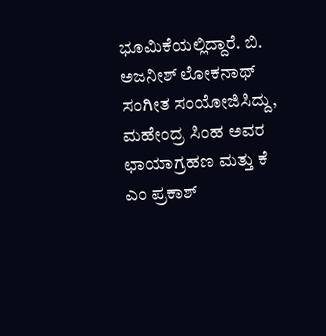ಭೂಮಿಕೆಯಲ್ಲಿದ್ದಾರೆ. ಬಿ. ಅಜನೀಶ್ ಲೋಕನಾಥ್ ಸಂಗೀತ ಸಂಯೋಜಿಸಿದ್ದು, ಮಹೇಂದ್ರ ಸಿಂಹ ಅವರ ಛಾಯಾಗ್ರಹಣ ಮತ್ತು ಕೆ ಎಂ ಪ್ರಕಾಶ್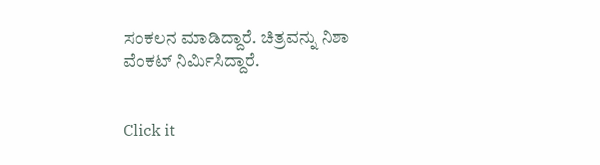ಸಂಕಲನ ಮಾಡಿದ್ದಾರೆ. ಚಿತ್ರವನ್ನು ನಿಶಾ ವೆಂಕಟ್ ನಿರ್ಮಿಸಿದ್ದಾರೆ.


Click it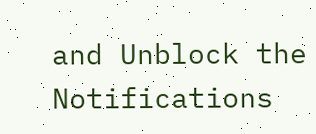and Unblock the Notifications